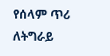የሰላም ጥሪ ለትግራይ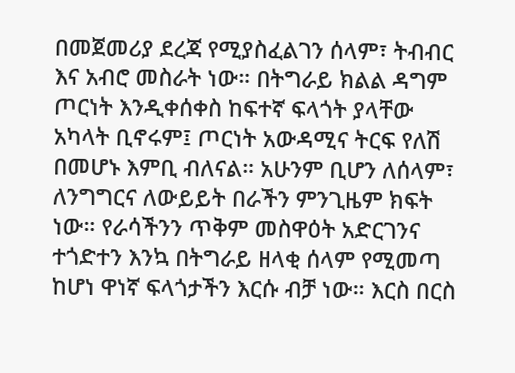በመጀመሪያ ደረጃ የሚያስፈልገን ሰላም፣ ትብብር እና አብሮ መስራት ነው። በትግራይ ክልል ዳግም ጦርነት እንዲቀሰቀስ ከፍተኛ ፍላጎት ያላቸው አካላት ቢኖሩም፤ ጦርነት አውዳሚና ትርፍ የለሽ በመሆኑ እምቢ ብለናል። አሁንም ቢሆን ለሰላም፣ ለንግግርና ለውይይት በራችን ምንጊዜም ክፍት ነው። የራሳችንን ጥቅም መስዋዕት አድርገንና ተጎድተን እንኳ በትግራይ ዘላቂ ሰላም የሚመጣ ከሆነ ዋነኛ ፍላጎታችን እርሱ ብቻ ነው። እርስ በርስ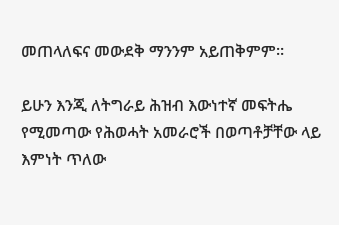መጠላለፍና መውደቅ ማንንም አይጠቅምም።

ይሁን እንጂ ለትግራይ ሕዝብ እውነተኛ መፍትሔ የሚመጣው የሕወሓት አመራሮች በወጣቶቻቸው ላይ እምነት ጥለው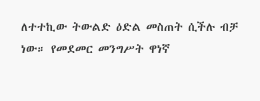ለተተኪው ትውልድ ዕድል መስጠት ሲችሉ ብቻ ነው። የመደመር መንግሥት ዋነኛ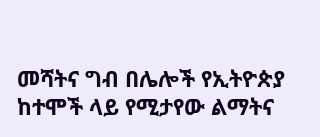መሻትና ግብ በሌሎች የኢትዮጵያ ከተሞች ላይ የሚታየው ልማትና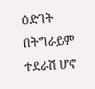ዕድገት በትግራይም ተደራሽ ሆኖ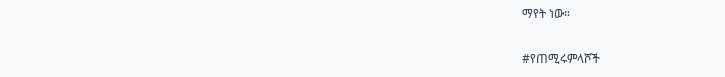ማየት ነው።

#የጠሚሩምላሾች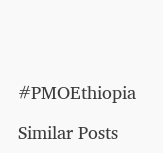#PMOEthiopia

Similar Posts